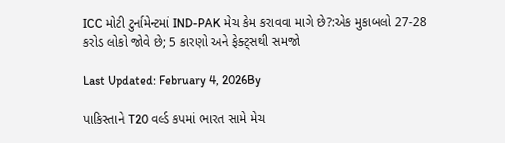ICC મોટી ટુર્નામેન્ટમાં IND-PAK મેચ કેમ કરાવવા માગે છે?:એક મુકાબલો 27-28 કરોડ લોકો જોવે છે; 5 કારણો અને ફેક્ટ્સથી સમજો

Last Updated: February 4, 2026By

પાકિસ્તાને T20 વર્લ્ડ કપમાં ભારત સામે મેચ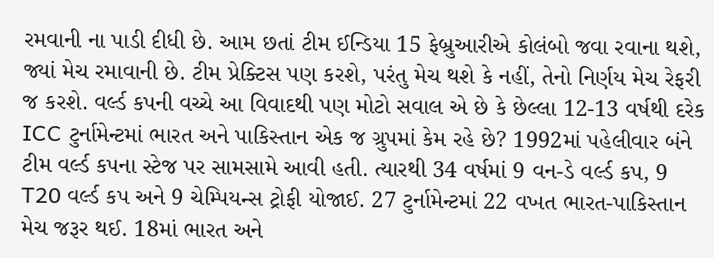રમવાની ના પાડી દીધી છે. આમ છતાં ટીમ ઈન્ડિયા 15 ફેબ્રુઆરીએ કોલંબો જવા રવાના થશે, જ્યાં મેચ રમાવાની છે. ટીમ પ્રેક્ટિસ પણ કરશે, પરંતુ મેચ થશે કે નહીં, તેનો નિર્ણય મેચ રેફરી જ કરશે. વર્લ્ડ કપની વચ્ચે આ વિવાદથી પણ મોટો સવાલ એ છે કે છેલ્લા 12-13 વર્ષથી દરેક ICC ટુર્નામેન્ટમાં ભારત અને પાકિસ્તાન એક જ ગ્રુપમાં કેમ રહે છે? 1992માં પહેલીવાર બંને ટીમ વર્લ્ડ કપના સ્ટેજ પર સામસામે આવી હતી. ત્યારથી 34 વર્ષમાં 9 વન-ડે વર્લ્ડ કપ, 9 T20 વર્લ્ડ કપ અને 9 ચેમ્પિયન્સ ટ્રોફી યોજાઈ. 27 ટુર્નામેન્ટમાં 22 વખત ભારત-પાકિસ્તાન મેચ જરૂર થઈ. 18માં ભારત અને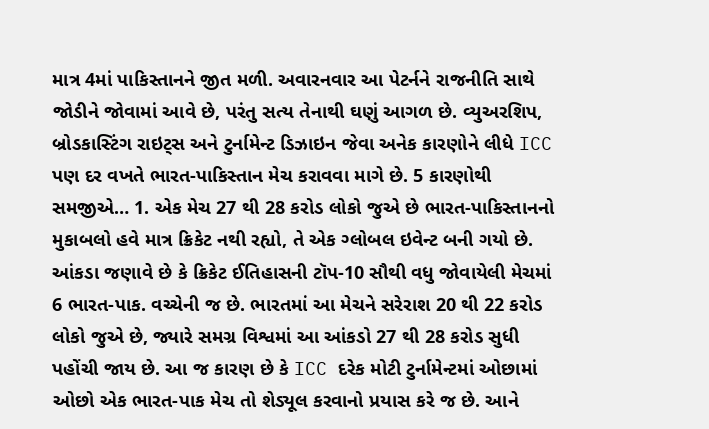માત્ર 4માં પાકિસ્તાનને જીત મળી. અવારનવાર આ પેટર્નને રાજનીતિ સાથે જોડીને જોવામાં આવે છે, પરંતુ સત્ય તેનાથી ઘણું આગળ છે. વ્યુઅરશિપ, બ્રોડકાસ્ટિંગ રાઇટ્સ અને ટુર્નામેન્ટ ડિઝાઇન જેવા અનેક કારણોને લીધે ICC પણ દર વખતે ભારત-પાકિસ્તાન મેચ કરાવવા માગે છે. 5 કારણોથી સમજીએ… 1. એક મેચ 27 થી 28 કરોડ લોકો જુએ છે ભારત-પાકિસ્તાનનો મુકાબલો હવે માત્ર ક્રિકેટ નથી રહ્યો, તે એક ગ્લોબલ ઇવેન્ટ બની ગયો છે. આંકડા જણાવે છે કે ક્રિકેટ ઈતિહાસની ટૉપ-10 સૌથી વધુ જોવાયેલી મેચમાં 6 ભારત-પાક. વચ્ચેની જ છે. ભારતમાં આ મેચને સરેરાશ 20 થી 22 કરોડ લોકો જુએ છે, જ્યારે સમગ્ર વિશ્વમાં આ આંકડો 27 થી 28 કરોડ સુધી પહોંચી જાય છે. આ જ કારણ છે કે ICC દરેક મોટી ટુર્નામેન્ટમાં ઓછામાં ઓછો એક ભારત-પાક મેચ તો શેડ્યૂલ કરવાનો પ્રયાસ કરે જ છે. આને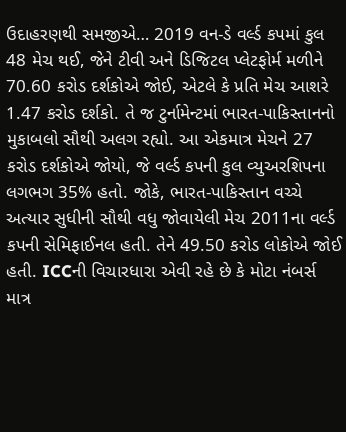ઉદાહરણથી સમજીએ… 2019 વન-ડે વર્લ્ડ કપમાં કુલ 48 મેચ થઈ, જેને ટીવી અને ડિજિટલ પ્લેટફોર્મ મળીને 70.60 કરોડ દર્શકોએ જોઈ, એટલે કે પ્રતિ મેચ આશરે 1.47 કરોડ દર્શકો. તે જ ટુર્નામેન્ટમાં ભારત-પાકિસ્તાનનો મુકાબલો સૌથી અલગ રહ્યો. આ એકમાત્ર મેચને 27 કરોડ દર્શકોએ જોયો, જે વર્લ્ડ કપની કુલ વ્યુઅરશિપના લગભગ 35% હતો. જોકે, ભારત-પાકિસ્તાન વચ્ચે અત્યાર સુધીની સૌથી વધુ જોવાયેલી મેચ 2011ના વર્લ્ડ કપની સેમિફાઈનલ હતી. તેને 49.50 કરોડ લોકોએ જોઈ હતી. ICCની વિચારધારા એવી રહે છે કે મોટા નંબર્સ માત્ર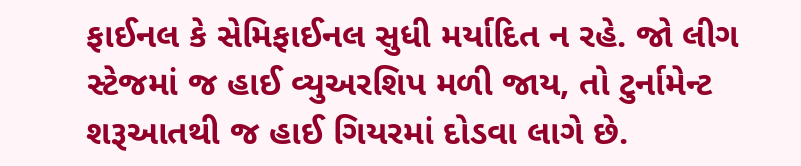ફાઈનલ કે સેમિફાઈનલ સુધી મર્યાદિત ન રહે. જો લીગ સ્ટેજમાં જ હાઈ વ્યુઅરશિપ મળી જાય, તો ટુર્નામેન્ટ શરૂઆતથી જ હાઈ ગિયરમાં દોડવા લાગે છે.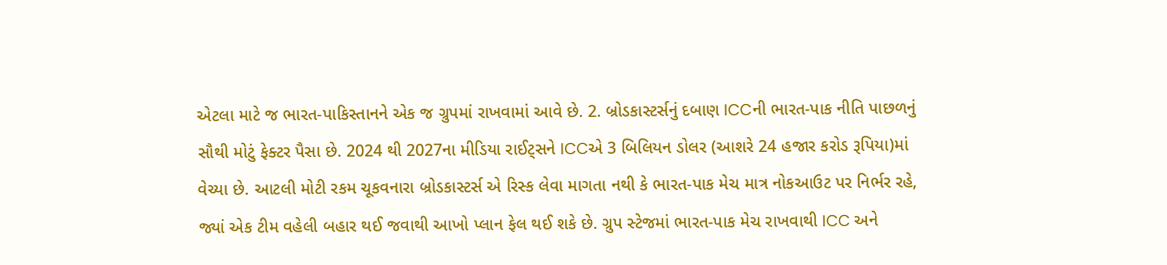એટલા માટે જ ભારત-પાકિસ્તાનને એક જ ગ્રુપમાં રાખવામાં આવે છે. 2. બ્રોડકાસ્ટર્સનું દબાણ ICCની ભારત-પાક નીતિ પાછળનું સૌથી મોટું ફેક્ટર પૈસા છે. 2024 થી 2027ના મીડિયા રાઈટ્સને ICCએ 3 બિલિયન ડોલર (આશરે 24 હજાર કરોડ રૂપિયા)માં વેચ્યા છે. આટલી મોટી રકમ ચૂકવનારા બ્રોડકાસ્ટર્સ એ રિસ્ક લેવા માગતા નથી કે ભારત-પાક મેચ માત્ર નોકઆઉટ પર નિર્ભર રહે, જ્યાં એક ટીમ વહેલી બહાર થઈ જવાથી આખો પ્લાન ફેલ થઈ શકે છે. ગ્રુપ સ્ટેજમાં ભારત-પાક મેચ રાખવાથી ICC અને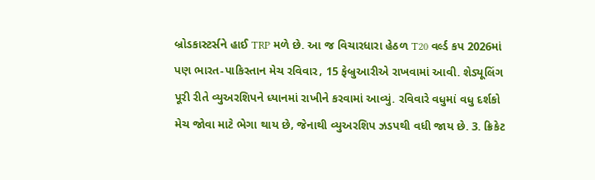બ્રોડકાસ્ટર્સને હાઈ TRP મળે છે. આ જ વિચારધારા હેઠળ T20 વર્લ્ડ કપ 2026માં પણ ભારત-પાકિસ્તાન મેચ રવિવાર, 15 ફેબ્રુઆરીએ રાખવામાં આવી. શેડ્યૂલિંગ પૂરી રીતે વ્યુઅરશિપને ધ્યાનમાં રાખીને કરવામાં આવ્યું. રવિવારે વધુમાં વધુ દર્શકો મેચ જોવા માટે ભેગા થાય છે, જેનાથી વ્યુઅરશિપ ઝડપથી વધી જાય છે. 3. ક્રિકેટ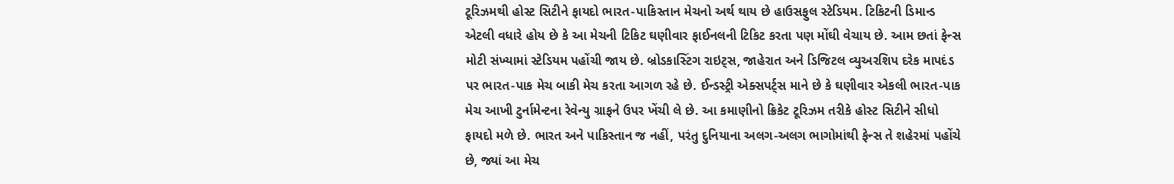ટૂરિઝમથી હોસ્ટ સિટીને ફાયદો ભારત-પાકિસ્તાન મેચનો અર્થ થાય છે હાઉસફુલ સ્ટેડિયમ. ટિકિટની ડિમાન્ડ એટલી વધારે હોય છે કે આ મેચની ટિકિટ ઘણીવાર ફાઈનલની ટિકિટ કરતા પણ મોંઘી વેચાય છે. આમ છતાં ફેન્સ મોટી સંખ્યામાં સ્ટેડિયમ પહોંચી જાય છે. બ્રોડકાસ્ટિંગ રાઇટ્સ, જાહેરાત અને ડિજિટલ વ્યુઅરશિપ દરેક માપદંડ પર ભારત-પાક મેચ બાકી મેચ કરતા આગળ રહે છે. ઈન્ડસ્ટ્રી એક્સપર્ટ્સ માને છે કે ઘણીવાર એકલી ભારત-પાક મેચ આખી ટુર્નામેન્ટના રેવેન્યુ ગ્રાફને ઉપર ખેંચી લે છે. આ કમાણીનો ક્રિકેટ ટૂરિઝમ તરીકે હોસ્ટ સિટીને સીધો ફાયદો મળે છે. ભારત અને પાકિસ્તાન જ નહીં, પરંતુ દુનિયાના અલગ-અલગ ભાગોમાંથી ફેન્સ તે શહેરમાં પહોંચે છે, જ્યાં આ મેચ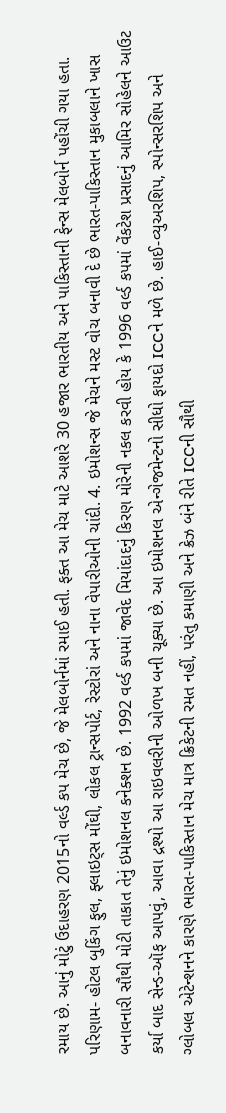રમાય છે. આનું મોટું ઉદાહરણ 2015નો વર્લ્ડ કપ મેચ છે, જે મેલબોર્નમાં રમાઈ હતી. ફક્ત આ મેચ માટે આશરે 30 હજાર ભારતીય અને પાકિસ્તાની ફેન્સ મેલબોર્ન પહોંચી ગયા હતા. પરિણામ- હોટલ બુકિંગ ફુલ, ફ્લાઇટ્સ મોંઘી, લોકલ ટ્રાન્સપોર્ટ, રેસ્ટોરાં અને નાના વેપારીઓની ચાંદી. 4. ઇમોશન્સ જે મેચને મસ્ટ વોચ બનાવી દે છે ભારત-પાકિસ્તાન મુકાબલાને ખાસ બનાવનારી સૌથી મોટી તાકાત તેનું ઇમોશનલ કનેક્શન છે. 1992 વર્લ્ડ કપમાં જાવેદ મિયાંદાદનું કિરણ મોરેની નકલ કરવી હોય કે 1996 વર્લ્ડ કપમાં વેંકટેશ પ્રસાદનું આમિર સોહેલને આઉટ કર્યા બાદ સેન્ડ-ઑફ આપવું, આવા દ્રશ્યો આ રાઇવલરીની ઓળખ બની ચૂક્યા છે. આ ઇમોશનલ એન્ગેજમેન્ટનો સીધો ફાયદો ICCને મળે છે. હાઈ-વ્યુઅરશિપ, સ્પોન્સરશિપ અને ગ્લોબલ એટેન્શનને કારણે ભારત-પાકિસ્તાન મેચ માત્ર ક્રિકેટની રમત નહીં, પરંતુ કમાણી અને ક્રેઝ બંને રીતે ICCની સૌથી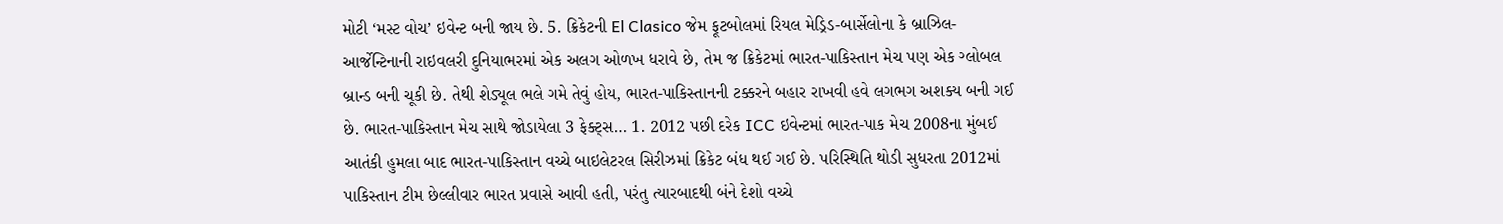મોટી ‘મસ્ટ વોચ’ ઇવેન્ટ બની જાય છે. 5. ક્રિકેટની El Clasico જેમ ફૂટબોલમાં રિયલ મેડ્રિડ-બાર્સેલોના કે બ્રાઝિલ-આર્જેન્ટિનાની રાઇવલરી દુનિયાભરમાં એક અલગ ઓળખ ધરાવે છે, તેમ જ ક્રિકેટમાં ભારત-પાકિસ્તાન મેચ પણ એક ગ્લોબલ બ્રાન્ડ બની ચૂકી છે. તેથી શેડ્યૂલ ભલે ગમે તેવું હોય, ભારત-પાકિસ્તાનની ટક્કરને બહાર રાખવી હવે લગભગ અશક્ય બની ગઈ છે. ભારત-પાકિસ્તાન મેચ સાથે જોડાયેલા 3 ફેક્ટ્સ… 1. 2012 પછી દરેક ICC ઇવેન્ટમાં ભારત-પાક મેચ 2008ના મુંબઈ આતંકી હુમલા બાદ ભારત-પાકિસ્તાન વચ્ચે બાઇલેટરલ સિરીઝમાં ક્રિકેટ બંધ થઈ ગઈ છે. પરિસ્થિતિ થોડી સુધરતા 2012માં પાકિસ્તાન ટીમ છેલ્લીવાર ભારત પ્રવાસે આવી હતી, પરંતુ ત્યારબાદથી બંને દેશો વચ્ચે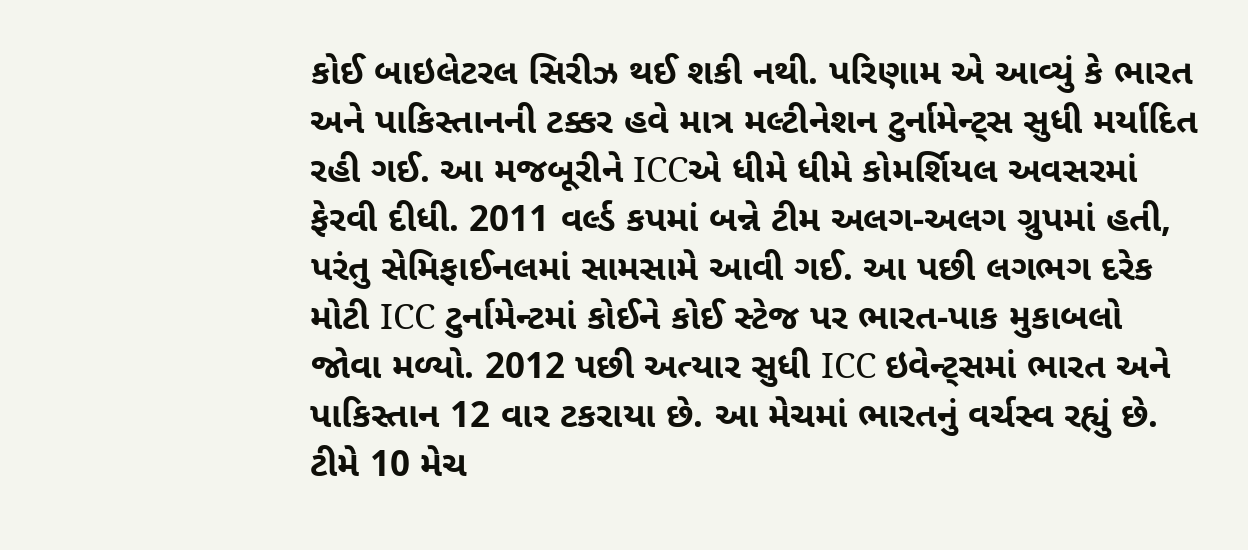કોઈ બાઇલેટરલ સિરીઝ થઈ શકી નથી. પરિણામ એ આવ્યું કે ભારત અને પાકિસ્તાનની ટક્કર હવે માત્ર મલ્ટીનેશન ટુર્નામેન્ટ્સ સુધી મર્યાદિત રહી ગઈ. આ મજબૂરીને ICCએ ધીમે ધીમે કોમર્શિયલ અવસરમાં ફેરવી દીધી. 2011 વર્લ્ડ કપમાં બન્ને ટીમ અલગ-અલગ ગ્રુપમાં હતી, પરંતુ સેમિફાઈનલમાં સામસામે આવી ગઈ. આ પછી લગભગ દરેક મોટી ICC ટુર્નામેન્ટમાં કોઈને કોઈ સ્ટેજ પર ભારત-પાક મુકાબલો જોવા મળ્યો. 2012 પછી અત્યાર સુધી ICC ઇવેન્ટ્સમાં ભારત અને પાકિસ્તાન 12 વાર ટકરાયા છે. આ મેચમાં ભારતનું વર્ચસ્વ રહ્યું છે. ટીમે 10 મેચ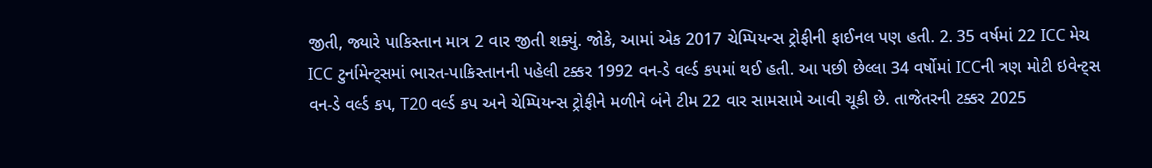જીતી, જ્યારે પાકિસ્તાન માત્ર 2 વાર જીતી શક્યું. જોકે, આમાં એક 2017 ચેમ્પિયન્સ ટ્રોફીની ફાઈનલ પણ હતી. 2. 35 વર્ષમાં 22 ICC મેચ ICC ટુર્નામેન્ટ્સમાં ભારત-પાકિસ્તાનની પહેલી ટક્કર 1992 વન-ડે વર્લ્ડ કપમાં થઈ હતી. આ પછી છેલ્લા 34 વર્ષોમાં ICCની ત્રણ મોટી ઇવેન્ટ્સ વન-ડે વર્લ્ડ કપ, T20 વર્લ્ડ કપ અને ચેમ્પિયન્સ ટ્રોફીને મળીને બંને ટીમ 22 વાર સામસામે આવી ચૂકી છે. તાજેતરની ટક્કર 2025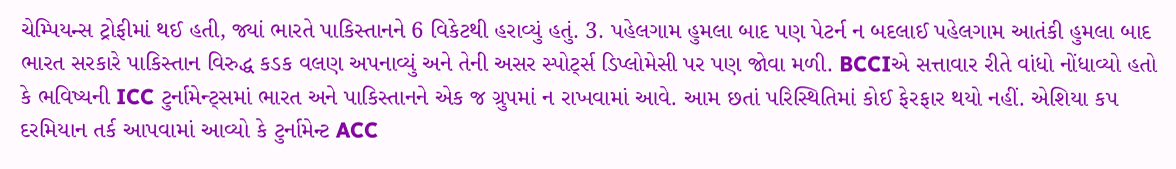ચેમ્પિયન્સ ટ્રોફીમાં થઈ હતી, જ્યાં ભારતે પાકિસ્તાનને 6 વિકેટથી હરાવ્યું હતું. 3. પહેલગામ હુમલા બાદ પણ પેટર્ન ન બદલાઈ પહેલગામ આતંકી હુમલા બાદ ભારત સરકારે પાકિસ્તાન વિરુદ્ધ કડક વલણ અપનાવ્યું અને તેની અસર સ્પોર્ટ્સ ડિપ્લોમેસી પર પણ જોવા મળી. BCCIએ સત્તાવાર રીતે વાંધો નોંધાવ્યો હતો કે ભવિષ્યની ICC ટુર્નામેન્ટ્સમાં ભારત અને પાકિસ્તાનને એક જ ગ્રુપમાં ન રાખવામાં આવે. આમ છતાં પરિસ્થિતિમાં કોઈ ફેરફાર થયો નહીં. એશિયા કપ દરમિયાન તર્ક આપવામાં આવ્યો કે ટુર્નામેન્ટ ACC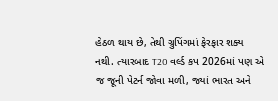હેઠળ થાય છે, તેથી ગ્રુપિંગમાં ફેરફાર શક્ય નથી. ત્યારબાદ T20 વર્લ્ડ કપ 2026માં પણ એ જ જૂની પેટર્ન જોવા મળી, જ્યાં ભારત અને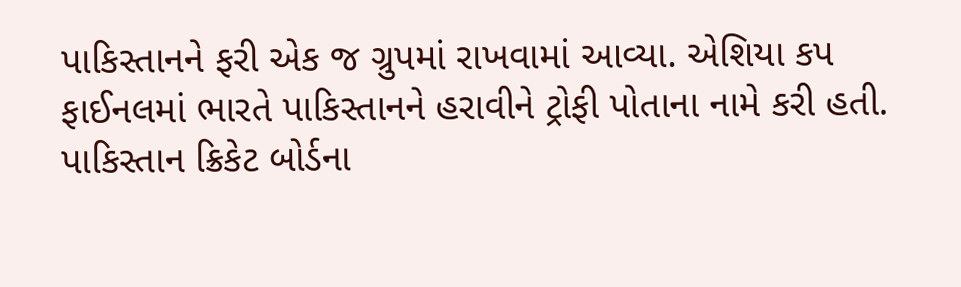પાકિસ્તાનને ફરી એક જ ગ્રુપમાં રાખવામાં આવ્યા. એશિયા કપ ફાઈનલમાં ભારતે પાકિસ્તાનને હરાવીને ટ્રોફી પોતાના નામે કરી હતી. પાકિસ્તાન ક્રિકેટ બોર્ડના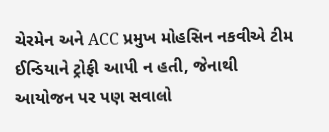ચેરમેન અને ACC પ્રમુખ મોહસિન નકવીએ ટીમ ઈન્ડિયાને ટ્રોફી આપી ન હતી, જેનાથી આયોજન પર પણ સવાલો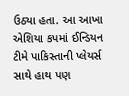ઉઠ્યા હતા. આ આખા એશિયા કપમાં ઈન્ડિયન ટીમે પાકિસ્તાની પ્લેયર્સ સાથે હાથ પણ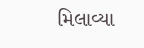મિલાવ્યા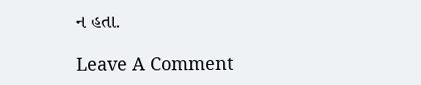ન હતા.

Leave A Comment